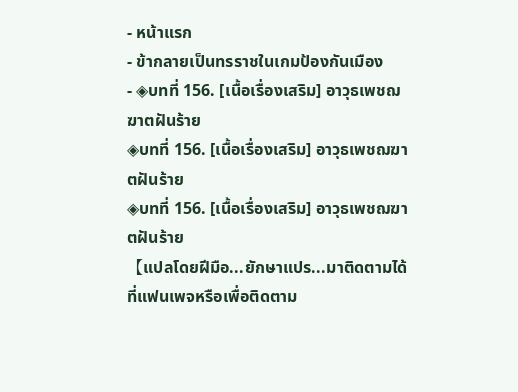- หน้าแรก
- ข้ากลายเป็นทรราชในเกมป้องกันเมือง
- ◈บทที่ 156. [เนื้อเรื่องเสริม] อาวุธเพชฌฆาตฝันร้าย
◈บทที่ 156. [เนื้อเรื่องเสริม] อาวุธเพชฌฆาตฝันร้าย
◈บทที่ 156. [เนื้อเรื่องเสริม] อาวุธเพชฌฆาตฝันร้าย
【แปลโดยฝีมือ...ยักษาแปร...มาติดตามได้ที่แฟนเพจหรือเพื่อติดตาม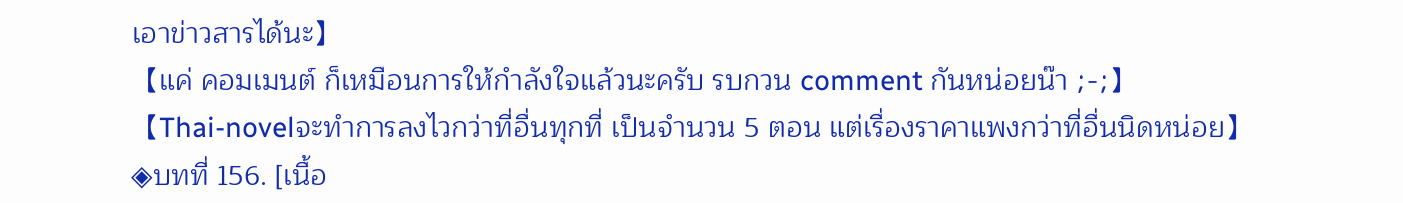เอาข่าวสารได้นะ】
【แค่ คอมเมนต์ ก็เหมือนการให้กำลังใจแล้วนะครับ รบกวน comment กันหน่อยน๊า ;-;】
【Thai-novelจะทำการลงไวกว่าที่อื่นทุกที่ เป็นจำนวน 5 ตอน แต่เรื่องราคาแพงกว่าที่อื่นนิดหน่อย】
◈บทที่ 156. [เนื้อ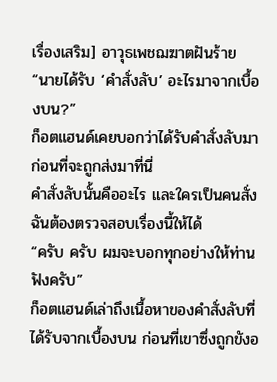เรื่องเสริม] อาวุธเพชฌฆาตฝันร้าย
“นายได้รับ ‘คำสั่งลับ’ อะไรมาจากเบื้องบน?”
ก็อตแฮนด์เคยบอกว่าได้รับคำสั่งลับมาก่อนที่จะถูกส่งมาที่นี่
คำสั่งลับนั้นคืออะไร และใครเป็นคนสั่ง
ฉันต้องตรวจสอบเรื่องนี้ให้ได้
“ครับ ครับ ผมจะบอกทุกอย่างให้ท่านฟังครับ”
ก็อตแฮนด์เล่าถึงเนื้อหาของคำสั่งลับที่ได้รับจากเบื้องบน ก่อนที่เขาซึ่งถูกขังอ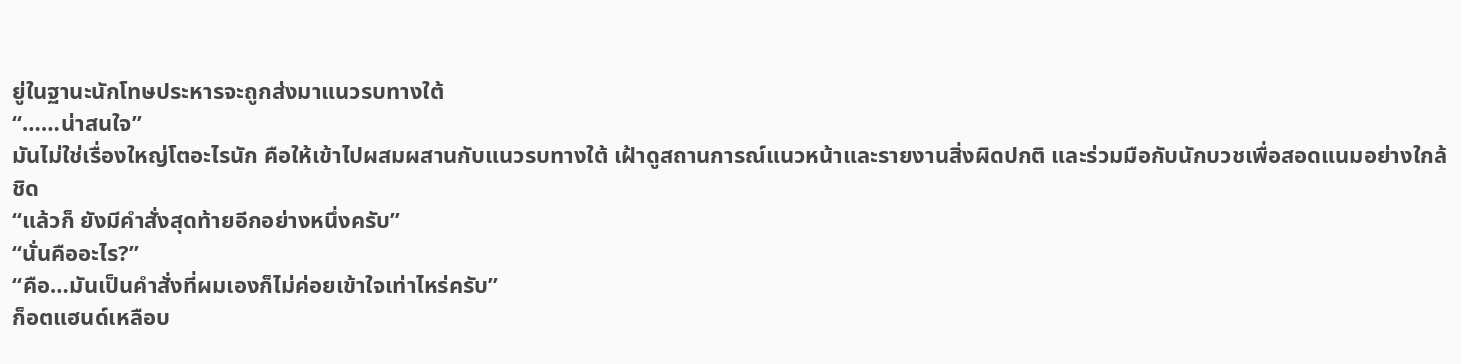ยู่ในฐานะนักโทษประหารจะถูกส่งมาแนวรบทางใต้
“……น่าสนใจ”
มันไม่ใช่เรื่องใหญ่โตอะไรนัก คือให้เข้าไปผสมผสานกับแนวรบทางใต้ เฝ้าดูสถานการณ์แนวหน้าและรายงานสิ่งผิดปกติ และร่วมมือกับนักบวชเพื่อสอดแนมอย่างใกล้ชิด
“แล้วก็ ยังมีคำสั่งสุดท้ายอีกอย่างหนึ่งครับ”
“นั่นคืออะไร?”
“คือ…มันเป็นคำสั่งที่ผมเองก็ไม่ค่อยเข้าใจเท่าไหร่ครับ”
ก็อตแฮนด์เหลือบ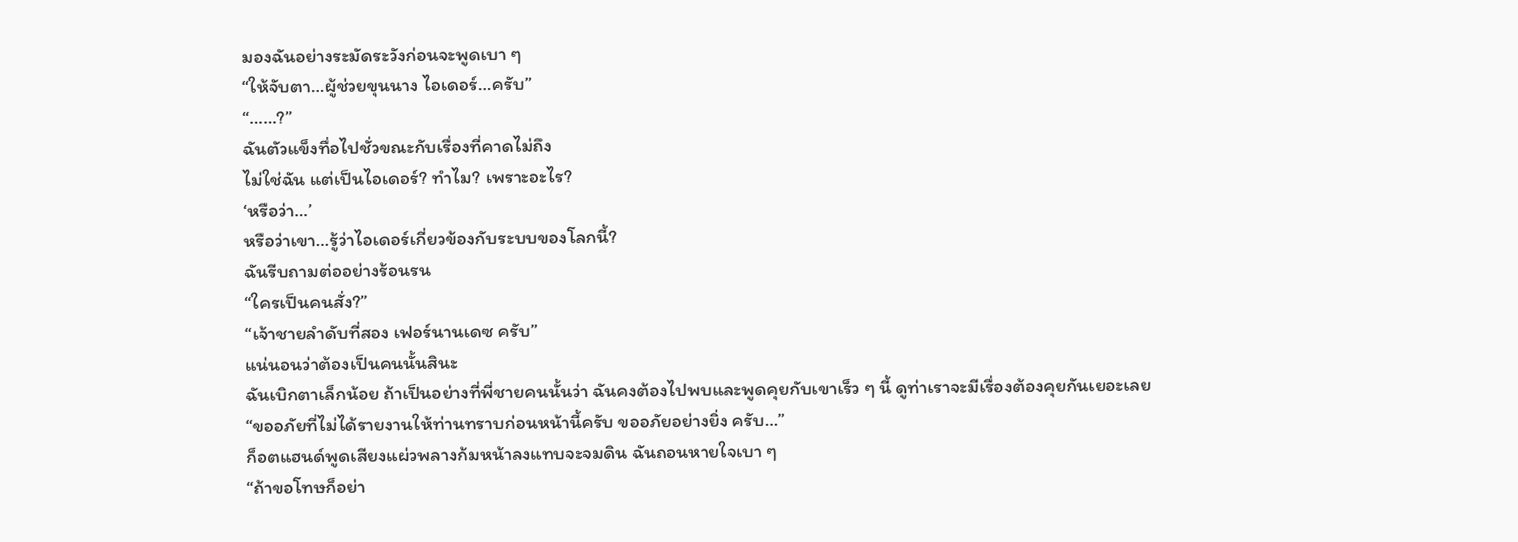มองฉันอย่างระมัดระวังก่อนจะพูดเบา ๆ
“ให้จับตา…ผู้ช่วยขุนนาง ไอเดอร์…ครับ”
“……?”
ฉันตัวแข็งทื่อไปชั่วขณะกับเรื่องที่คาดไม่ถึง
ไม่ใช่ฉัน แต่เป็นไอเดอร์? ทำไม? เพราะอะไร?
‘หรือว่า…’
หรือว่าเขา…รู้ว่าไอเดอร์เกี่ยวข้องกับระบบของโลกนี้?
ฉันรีบถามต่ออย่างร้อนรน
“ใครเป็นคนสั่ง?”
“เจ้าชายลำดับที่สอง เฟอร์นานเดซ ครับ”
แน่นอนว่าต้องเป็นคนนั้นสินะ
ฉันเบิกตาเล็กน้อย ถ้าเป็นอย่างที่พี่ชายคนนั้นว่า ฉันคงต้องไปพบและพูดคุยกับเขาเร็ว ๆ นี้ ดูท่าเราจะมีเรื่องต้องคุยกันเยอะเลย
“ขออภัยที่ไม่ได้รายงานให้ท่านทราบก่อนหน้านี้ครับ ขออภัยอย่างยิ่ง ครับ…”
ก็อตแฮนด์พูดเสียงแผ่วพลางก้มหน้าลงแทบจะจมดิน ฉันถอนหายใจเบา ๆ
“ถ้าขอโทษก็อย่า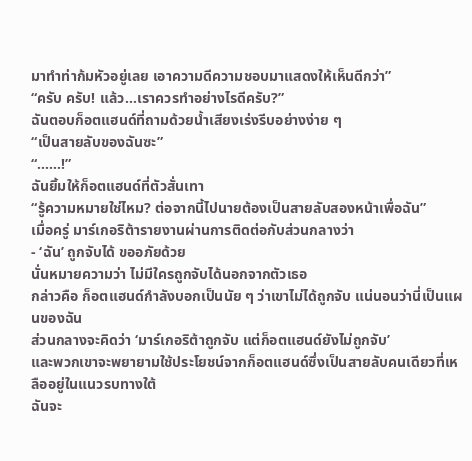มาทำท่าก้มหัวอยู่เลย เอาความดีความชอบมาแสดงให้เห็นดีกว่า”
“ครับ ครับ! แล้ว…เราควรทำอย่างไรดีครับ?”
ฉันตอบก็อตแฮนด์ที่ถามด้วยน้ำเสียงเร่งรีบอย่างง่าย ๆ
“เป็นสายลับของฉันซะ”
“……!”
ฉันยิ้มให้ก็อตแฮนด์ที่ตัวสั่นเทา
“รู้ความหมายใช่ไหม? ต่อจากนี้ไปนายต้องเป็นสายลับสองหน้าเพื่อฉัน”
เมื่อครู่ มาร์เกอริต้ารายงานผ่านการติดต่อกับส่วนกลางว่า
- ‘ฉัน’ ถูกจับได้ ขออภัยด้วย
นั่นหมายความว่า ไม่มีใครถูกจับได้นอกจากตัวเธอ
กล่าวคือ ก็อตแฮนด์กำลังบอกเป็นนัย ๆ ว่าเขาไม่ได้ถูกจับ แน่นอนว่านี่เป็นแผนของฉัน
ส่วนกลางจะคิดว่า ‘มาร์เกอริต้าถูกจับ แต่ก็อตแฮนด์ยังไม่ถูกจับ’
และพวกเขาจะพยายามใช้ประโยชน์จากก็อตแฮนด์ซึ่งเป็นสายลับคนเดียวที่เหลืออยู่ในแนวรบทางใต้
ฉันจะ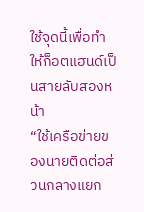ใช้จุดนี้เพื่อทำให้ก็อตแฮนด์เป็นสายลับสองหน้า
“ใช้เครือข่ายของนายติดต่อส่วนกลางแยก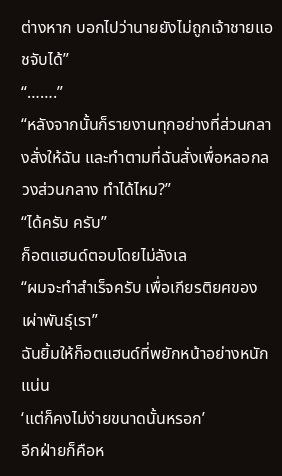ต่างหาก บอกไปว่านายยังไม่ถูกเจ้าชายแอชจับได้”
“…….”
“หลังจากนั้นก็รายงานทุกอย่างที่ส่วนกลางสั่งให้ฉัน และทำตามที่ฉันสั่งเพื่อหลอกลวงส่วนกลาง ทำได้ไหม?”
“ได้ครับ ครับ”
ก็อตแฮนด์ตอบโดยไม่ลังเล
“ผมจะทำสำเร็จครับ เพื่อเกียรติยศของเผ่าพันธุ์เรา”
ฉันยิ้มให้ก็อตแฮนด์ที่พยักหน้าอย่างหนักแน่น
‘แต่ก็คงไม่ง่ายขนาดนั้นหรอก’
อีกฝ่ายก็คือห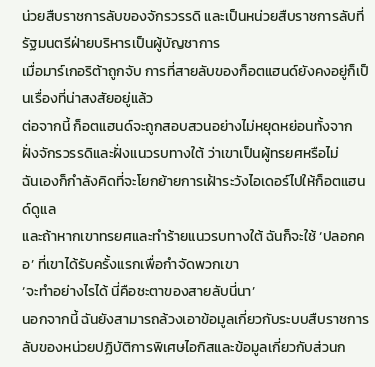น่วยสืบราชการลับของจักรวรรดิ และเป็นหน่วยสืบราชการลับที่รัฐมนตรีฝ่ายบริหารเป็นผู้บัญชาการ
เมื่อมาร์เกอริต้าถูกจับ การที่สายลับของก็อตแฮนด์ยังคงอยู่ก็เป็นเรื่องที่น่าสงสัยอยู่แล้ว
ต่อจากนี้ ก็อตแฮนด์จะถูกสอบสวนอย่างไม่หยุดหย่อนทั้งจากฝั่งจักรวรรดิและฝั่งแนวรบทางใต้ ว่าเขาเป็นผู้ทรยศหรือไม่
ฉันเองก็กำลังคิดที่จะโยกย้ายการเฝ้าระวังไอเดอร์ไปให้ก็อตแฮนด์ดูแล
และถ้าหากเขาทรยศและทำร้ายแนวรบทางใต้ ฉันก็จะใช้ ‘ปลอกคอ’ ที่เขาได้รับครั้งแรกเพื่อกำจัดพวกเขา
‘จะทำอย่างไรได้ นี่คือชะตาของสายลับนี่นา’
นอกจากนี้ ฉันยังสามารถล้วงเอาข้อมูลเกี่ยวกับระบบสืบราชการลับของหน่วยปฏิบัติการพิเศษไอกิสและข้อมูลเกี่ยวกับส่วนก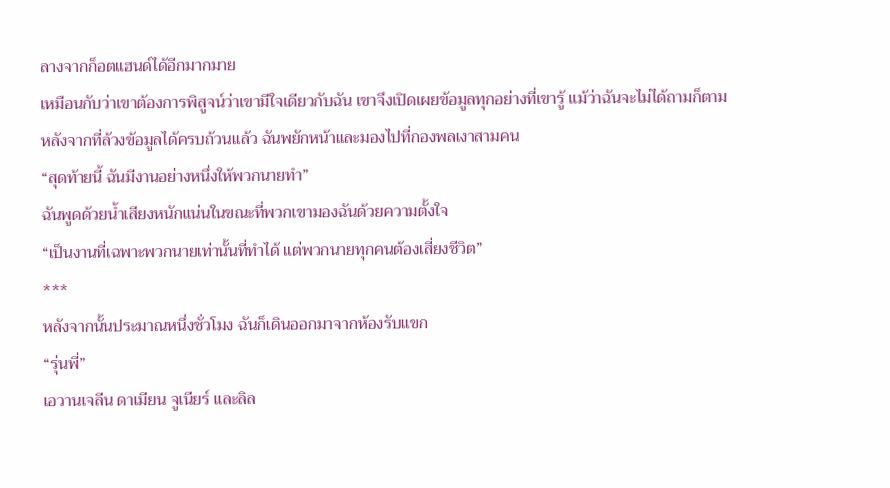ลางจากก็อตแฮนด์ได้อีกมากมาย
เหมือนกับว่าเขาต้องการพิสูจน์ว่าเขามีใจเดียวกับฉัน เขาจึงเปิดเผยข้อมูลทุกอย่างที่เขารู้ แม้ว่าฉันจะไม่ได้ถามก็ตาม
หลังจากที่ล้วงข้อมูลได้ครบถ้วนแล้ว ฉันพยักหน้าและมองไปที่กองพลเงาสามคน
“สุดท้ายนี้ ฉันมีงานอย่างหนึ่งให้พวกนายทำ”
ฉันพูดด้วยน้ำเสียงหนักแน่นในขณะที่พวกเขามองฉันด้วยความตั้งใจ
“เป็นงานที่เฉพาะพวกนายเท่านั้นที่ทำได้ แต่พวกนายทุกคนต้องเสี่ยงชีวิต”
***
หลังจากนั้นประมาณหนึ่งชั่วโมง ฉันก็เดินออกมาจากห้องรับแขก
“รุ่นพี่”
เอวานเจลีน ดาเมียน จูเนียร์ และลิล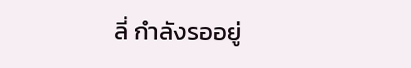ลี่ กำลังรออยู่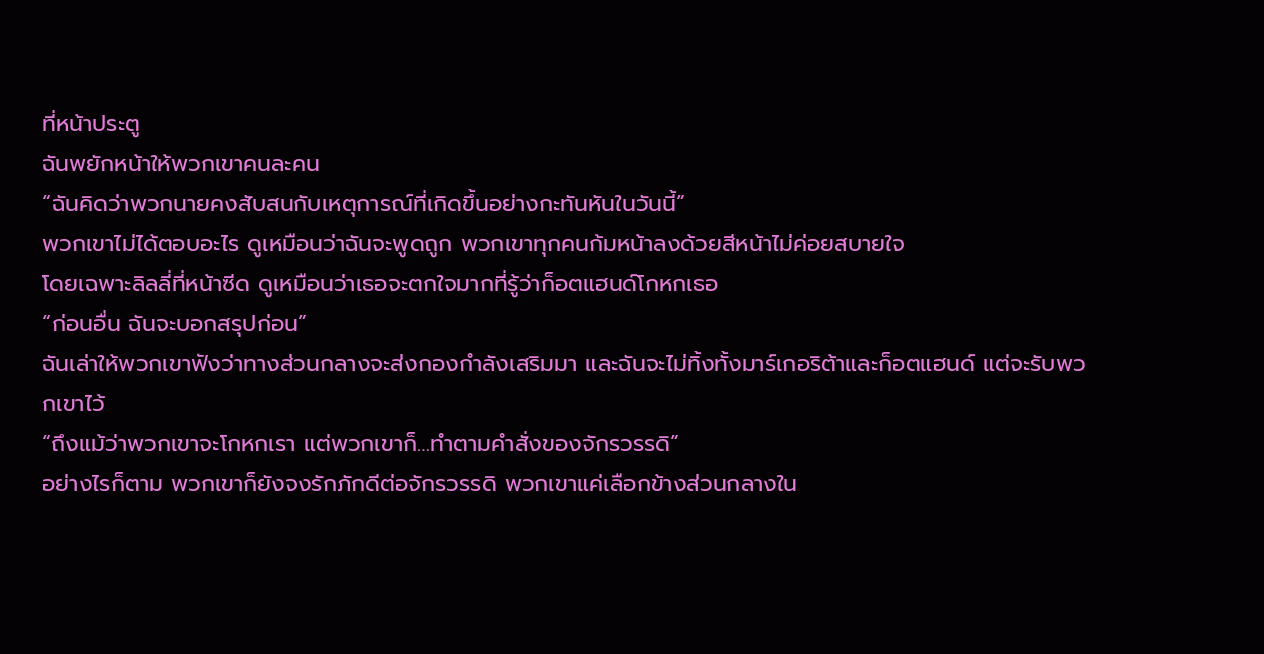ที่หน้าประตู
ฉันพยักหน้าให้พวกเขาคนละคน
“ฉันคิดว่าพวกนายคงสับสนกับเหตุการณ์ที่เกิดขึ้นอย่างกะทันหันในวันนี้”
พวกเขาไม่ได้ตอบอะไร ดูเหมือนว่าฉันจะพูดถูก พวกเขาทุกคนก้มหน้าลงด้วยสีหน้าไม่ค่อยสบายใจ
โดยเฉพาะลิลลี่ที่หน้าซีด ดูเหมือนว่าเธอจะตกใจมากที่รู้ว่าก็อตแฮนด์โกหกเธอ
“ก่อนอื่น ฉันจะบอกสรุปก่อน”
ฉันเล่าให้พวกเขาฟังว่าทางส่วนกลางจะส่งกองกำลังเสริมมา และฉันจะไม่ทิ้งทั้งมาร์เกอริต้าและก็อตแฮนด์ แต่จะรับพวกเขาไว้
“ถึงแม้ว่าพวกเขาจะโกหกเรา แต่พวกเขาก็…ทำตามคำสั่งของจักรวรรดิ”
อย่างไรก็ตาม พวกเขาก็ยังจงรักภักดีต่อจักรวรรดิ พวกเขาแค่เลือกข้างส่วนกลางใน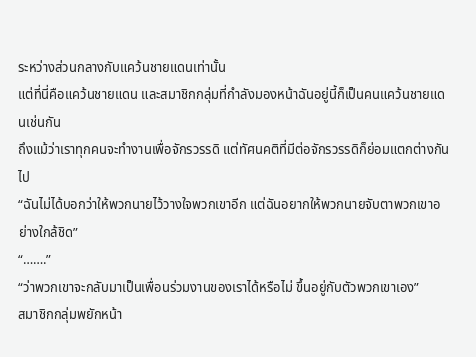ระหว่างส่วนกลางกับแคว้นชายแดนเท่านั้น
แต่ที่นี่คือแคว้นชายแดน และสมาชิกกลุ่มที่กำลังมองหน้าฉันอยู่นี้ก็เป็นคนแคว้นชายแดนเช่นกัน
ถึงแม้ว่าเราทุกคนจะทำงานเพื่อจักรวรรดิ แต่ทัศนคติที่มีต่อจักรวรรดิก็ย่อมแตกต่างกันไป
“ฉันไม่ได้บอกว่าให้พวกนายไว้วางใจพวกเขาอีก แต่ฉันอยากให้พวกนายจับตาพวกเขาอย่างใกล้ชิด”
“…….”
“ว่าพวกเขาจะกลับมาเป็นเพื่อนร่วมงานของเราได้หรือไม่ ขึ้นอยู่กับตัวพวกเขาเอง”
สมาชิกกลุ่มพยักหน้า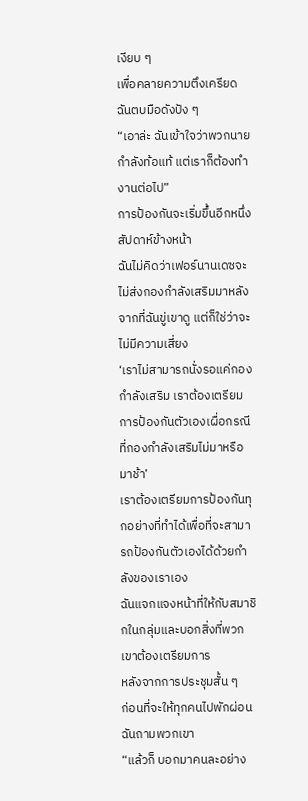เงียบ ๆ
เพื่อคลายความตึงเครียด ฉันตบมือดังปัง ๆ
“เอาล่ะ ฉันเข้าใจว่าพวกนายกำลังท้อแท้ แต่เราก็ต้องทำงานต่อไป”
การป้องกันจะเริ่มขึ้นอีกหนึ่งสัปดาห์ข้างหน้า
ฉันไม่คิดว่าเฟอร์นานเดซจะไม่ส่งกองกำลังเสริมมาหลังจากที่ฉันขู่เขาดู แต่ก็ใช่ว่าจะไม่มีความเสี่ยง
‘เราไม่สามารถนั่งรอแค่กองกำลังเสริม เราต้องเตรียมการป้องกันตัวเองเผื่อกรณีที่กองกำลังเสริมไม่มาหรือมาช้า’
เราต้องเตรียมการป้องกันทุกอย่างที่ทำได้เพื่อที่จะสามารถป้องกันตัวเองได้ด้วยกำลังของเราเอง
ฉันแจกแจงหน้าที่ให้กับสมาชิกในกลุ่มและบอกสิ่งที่พวกเขาต้องเตรียมการ
หลังจากการประชุมสั้น ๆ
ก่อนที่จะให้ทุกคนไปพักผ่อน ฉันถามพวกเขา
“แล้วก็ บอกมาคนละอย่าง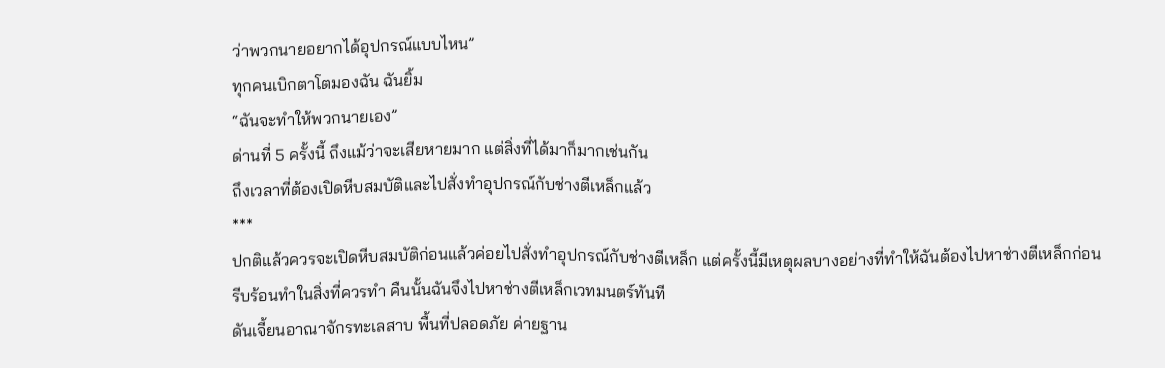ว่าพวกนายอยากได้อุปกรณ์แบบไหน”
ทุกคนเบิกตาโตมองฉัน ฉันยิ้ม
“ฉันจะทำให้พวกนายเอง”
ด่านที่ 5 ครั้งนี้ ถึงแม้ว่าจะเสียหายมาก แต่สิ่งที่ได้มาก็มากเช่นกัน
ถึงเวลาที่ต้องเปิดหีบสมบัติและไปสั่งทำอุปกรณ์กับช่างตีเหล็กแล้ว
***
ปกติแล้วควรจะเปิดหีบสมบัติก่อนแล้วค่อยไปสั่งทำอุปกรณ์กับช่างตีเหล็ก แต่ครั้งนี้มีเหตุผลบางอย่างที่ทำให้ฉันต้องไปหาช่างตีเหล็กก่อน
รีบร้อนทำในสิ่งที่ควรทำ คืนนั้นฉันจึงไปหาช่างตีเหล็กเวทมนตร์ทันที
ดันเจี้ยนอาณาจักรทะเลสาบ พื้นที่ปลอดภัย ค่ายฐาน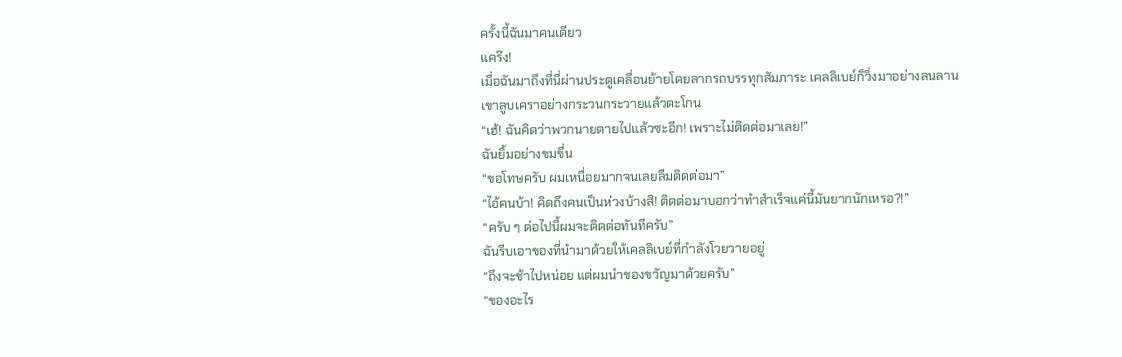ครั้งนี้ฉันมาคนเดียว
แคร๊ง!
เมื่อฉันมาถึงที่นี่ผ่านประตูเคลื่อนย้ายโดยลากรถบรรทุกสัมภาระ เคลลิเบย์ก็วิ่งมาอย่างลนลาน เขาลูบเคราอย่างกระวนกระวายแล้วตะโกน
“เฮ้! ฉันคิดว่าพวกนายตายไปแล้วซะอีก! เพราะไม่ติดต่อมาเลย!”
ฉันยิ้มอย่างขมขื่น
“ขอโทษครับ ผมเหนื่อยมากจนเลยลืมติดต่อมา”
“ไอ้คนบ้า! คิดถึงคนเป็นห่วงบ้างสิ! ติดต่อมาบอกว่าทำสำเร็จแค่นี้มันยากนักเหรอ?!”
“ครับ ๆ ต่อไปนี้ผมจะติดต่อทันทีครับ”
ฉันรีบเอาของที่นำมาด้วยให้เคลลิเบย์ที่กำลังโวยวายอยู่
“ถึงจะช้าไปหน่อย แต่ผมนำของขวัญมาด้วยครับ”
“ของอะไร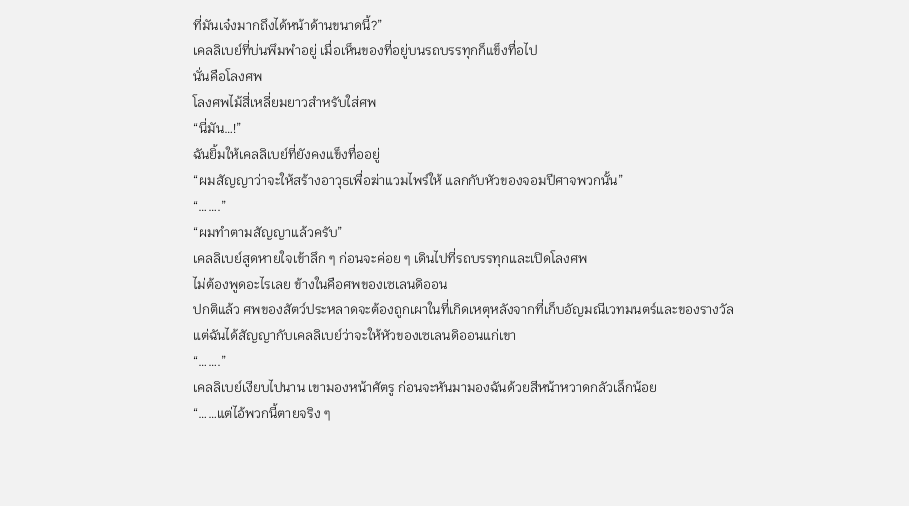ที่มันเจ๋งมากถึงได้หน้าด้านขนาดนี้?”
เคลลิเบย์ที่บ่นพึมพำอยู่ เมื่อเห็นของที่อยู่บนรถบรรทุกก็แข็งทื่อไป
นั่นคือโลงศพ
โลงศพไม้สี่เหลี่ยมยาวสำหรับใส่ศพ
“นี่มัน…!”
ฉันยิ้มให้เคลลิเบย์ที่ยังคงแข็งทื่ออยู่
“ผมสัญญาว่าจะให้สร้างอาวุธเพื่อฆ่าแวมไพร์ให้ แลกกับหัวของจอมปีศาจพวกนั้น”
“…….”
“ผมทำตามสัญญาแล้วครับ”
เคลลิเบย์สูดหายใจเข้าลึก ๆ ก่อนจะค่อย ๆ เดินไปที่รถบรรทุกและเปิดโลงศพ
ไม่ต้องพูดอะไรเลย ข้างในคือศพของเซเลนดิออน
ปกติแล้ว ศพของสัตว์ประหลาดจะต้องถูกเผาในที่เกิดเหตุหลังจากที่เก็บอัญมณีเวทมนตร์และของรางวัล แต่ฉันได้สัญญากับเคลลิเบย์ว่าจะให้หัวของเซเลนดิออนแก่เขา
“…….”
เคลลิเบย์เงียบไปนาน เขามองหน้าศัตรู ก่อนจะหันมามองฉันด้วยสีหน้าหวาดกลัวเล็กน้อย
“……แต่ไอ้พวกนี้ตายจริง ๆ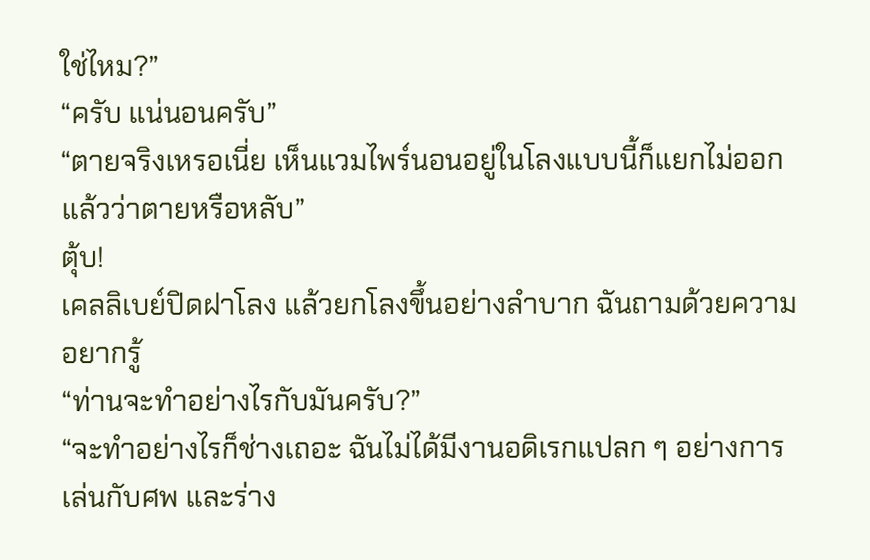ใช่ไหม?”
“ครับ แน่นอนครับ”
“ตายจริงเหรอเนี่ย เห็นแวมไพร์นอนอยู่ในโลงแบบนี้ก็แยกไม่ออกแล้วว่าตายหรือหลับ”
ตุ้บ!
เคลลิเบย์ปิดฝาโลง แล้วยกโลงขึ้นอย่างลำบาก ฉันถามด้วยความอยากรู้
“ท่านจะทำอย่างไรกับมันครับ?”
“จะทำอย่างไรก็ช่างเถอะ ฉันไม่ได้มีงานอดิเรกแปลก ๆ อย่างการเล่นกับศพ และร่าง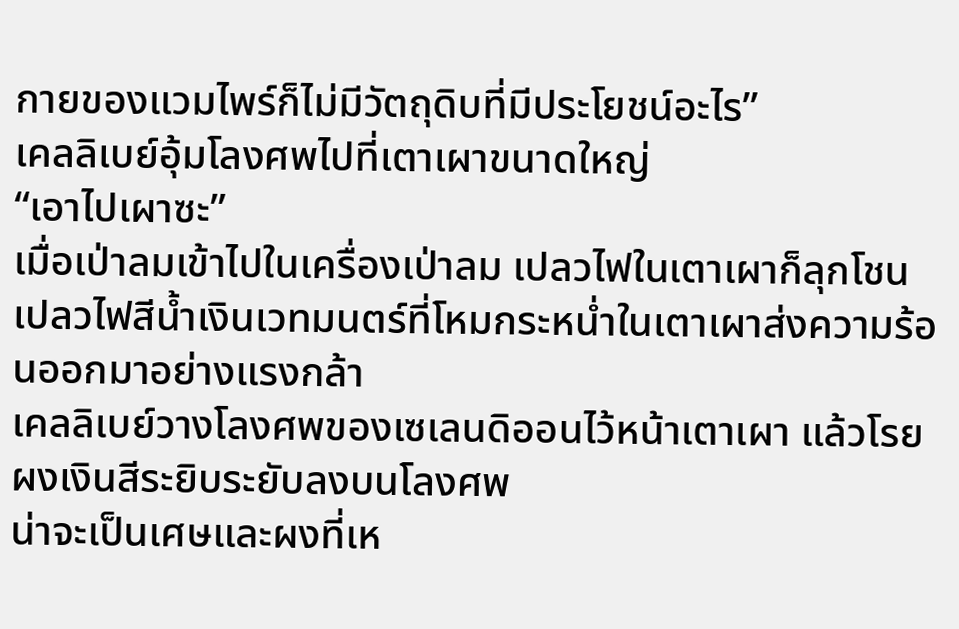กายของแวมไพร์ก็ไม่มีวัตถุดิบที่มีประโยชน์อะไร”
เคลลิเบย์อุ้มโลงศพไปที่เตาเผาขนาดใหญ่
“เอาไปเผาซะ”
เมื่อเป่าลมเข้าไปในเครื่องเป่าลม เปลวไฟในเตาเผาก็ลุกโชน เปลวไฟสีน้ำเงินเวทมนตร์ที่โหมกระหน่ำในเตาเผาส่งความร้อนออกมาอย่างแรงกล้า
เคลลิเบย์วางโลงศพของเซเลนดิออนไว้หน้าเตาเผา แล้วโรยผงเงินสีระยิบระยับลงบนโลงศพ
น่าจะเป็นเศษและผงที่เห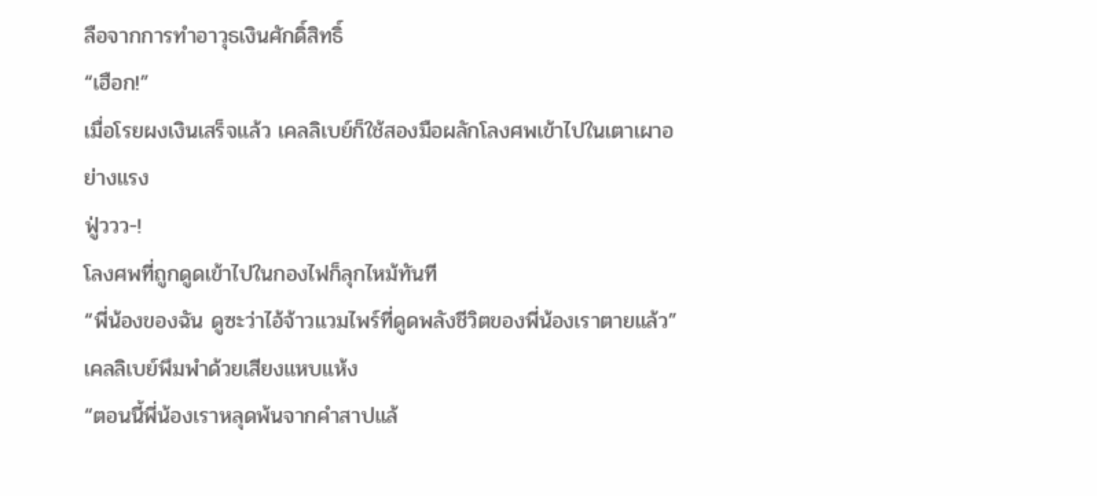ลือจากการทำอาวุธเงินศักดิ์สิทธิ์
“เฮือก!”
เมื่อโรยผงเงินเสร็จแล้ว เคลลิเบย์ก็ใช้สองมือผลักโลงศพเข้าไปในเตาเผาอย่างแรง
ฟู่ววว-!
โลงศพที่ถูกดูดเข้าไปในกองไฟก็ลุกไหม้ทันที
“พี่น้องของฉัน ดูซะว่าไอ้จ้าวแวมไพร์ที่ดูดพลังชีวิตของพี่น้องเราตายแล้ว”
เคลลิเบย์พึมพำด้วยเสียงแหบแห้ง
“ตอนนี้พี่น้องเราหลุดพ้นจากคำสาปแล้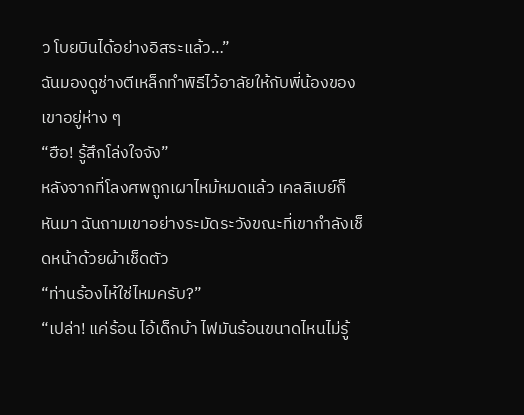ว โบยบินได้อย่างอิสระแล้ว…”
ฉันมองดูช่างตีเหล็กทำพิธีไว้อาลัยให้กับพี่น้องของเขาอยู่ห่าง ๆ
“ฮือ! รู้สึกโล่งใจจัง”
หลังจากที่โลงศพถูกเผาไหม้หมดแล้ว เคลลิเบย์ก็หันมา ฉันถามเขาอย่างระมัดระวังขณะที่เขากำลังเช็ดหน้าด้วยผ้าเช็ดตัว
“ท่านร้องไห้ใช่ไหมครับ?”
“เปล่า! แค่ร้อน ไอ้เด็กบ้า ไฟมันร้อนขนาดไหนไม่รู้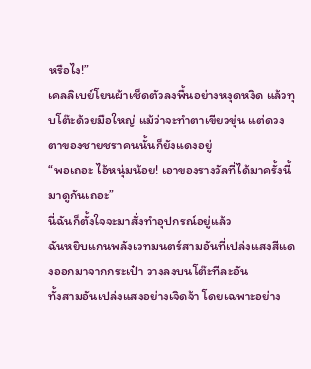หรือไง!”
เคลลิเบย์โยนผ้าเช็ดตัวลงพื้นอย่างหงุดหงิด แล้วทุบโต๊ะด้วยมือใหญ่ แม้ว่าจะทำตาเขียวขุ่น แต่ดวงตาของชายชราคนนั้นก็ยังแดงอยู่
“พอเถอะ ไอ้หนุ่มน้อย! เอาของรางวัลที่ได้มาครั้งนี้มาดูกันเถอะ”
นี่ฉันก็ตั้งใจจะมาสั่งทำอุปกรณ์อยู่แล้ว
ฉันหยิบแกนพลังเวทมนตร์สามอันที่เปล่งแสงสีแดงออกมาจากกระเป๋า วางลงบนโต๊ะทีละอัน
ทั้งสามอันเปล่งแสงอย่างเจิดจ้า โดยเฉพาะอย่าง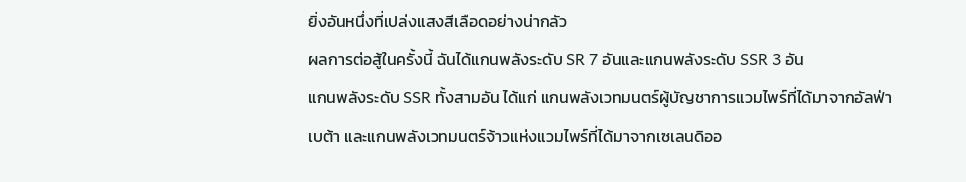ยิ่งอันหนึ่งที่เปล่งแสงสีเลือดอย่างน่ากลัว
ผลการต่อสู้ในครั้งนี้ ฉันได้แกนพลังระดับ SR 7 อันและแกนพลังระดับ SSR 3 อัน
แกนพลังระดับ SSR ทั้งสามอัน ได้แก่ แกนพลังเวทมนตร์ผู้บัญชาการแวมไพร์ที่ได้มาจากอัลฟ่า เบต้า และแกนพลังเวทมนตร์จ้าวแห่งแวมไพร์ที่ได้มาจากเซเลนดิออ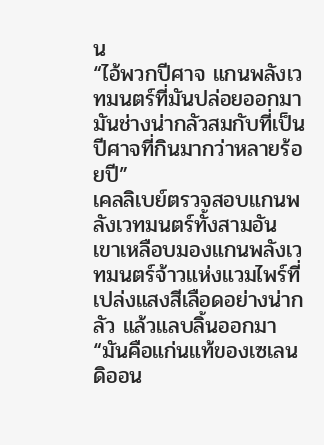น
“ไอ้พวกปีศาจ แกนพลังเวทมนตร์ที่มันปล่อยออกมา มันช่างน่ากลัวสมกับที่เป็นปีศาจที่กินมากว่าหลายร้อยปี”
เคลลิเบย์ตรวจสอบแกนพลังเวทมนตร์ทั้งสามอัน เขาเหลือบมองแกนพลังเวทมนตร์จ้าวแห่งแวมไพร์ที่เปล่งแสงสีเลือดอย่างน่ากลัว แล้วแลบลิ้นออกมา
“มันคือแก่นแท้ของเซเลนดิออน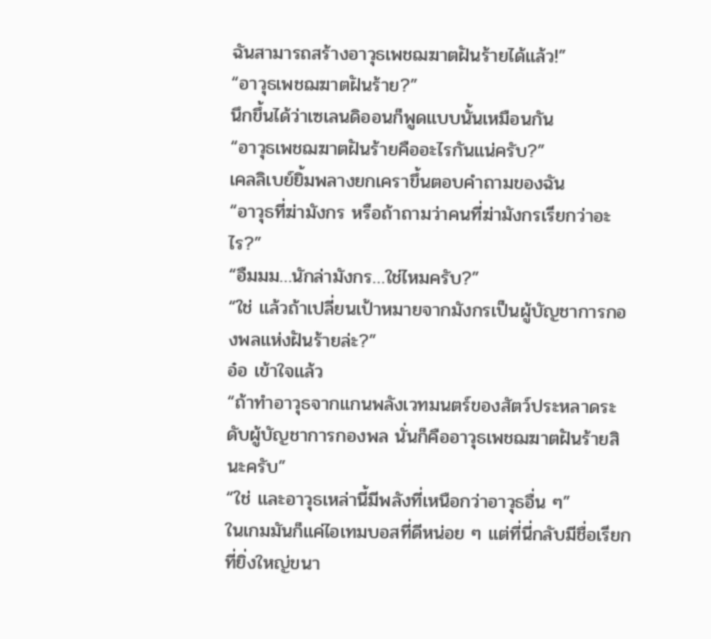ฉันสามารถสร้างอาวุธเพชฌฆาตฝันร้ายได้แล้ว!”
“อาวุธเพชฌฆาตฝันร้าย?”
นึกขึ้นได้ว่าเซเลนดิออนก็พูดแบบนั้นเหมือนกัน
“อาวุธเพชฌฆาตฝันร้ายคืออะไรกันแน่ครับ?”
เคลลิเบย์ยิ้มพลางยกเคราขึ้นตอบคำถามของฉัน
“อาวุธที่ฆ่ามังกร หรือถ้าถามว่าคนที่ฆ่ามังกรเรียกว่าอะไร?”
“อืมมม…นักล่ามังกร…ใช่ไหมครับ?”
“ใช่ แล้วถ้าเปลี่ยนเป้าหมายจากมังกรเป็นผู้บัญชาการกองพลแห่งฝันร้ายล่ะ?”
อ๋อ เข้าใจแล้ว
“ถ้าทำอาวุธจากแกนพลังเวทมนตร์ของสัตว์ประหลาดระดับผู้บัญชาการกองพล นั่นก็คืออาวุธเพชฌฆาตฝันร้ายสินะครับ”
“ใช่ และอาวุธเหล่านี้มีพลังที่เหนือกว่าอาวุธอื่น ๆ”
ในเกมมันก็แค่ไอเทมบอสที่ดีหน่อย ๆ แต่ที่นี่กลับมีชื่อเรียกที่ยิ่งใหญ่ขนา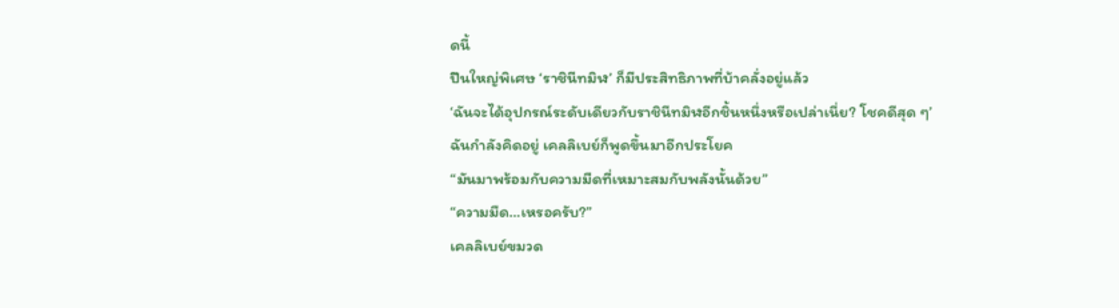ดนี้
ปืนใหญ่พิเศษ ‘ราชินีทมิฬ’ ก็มีประสิทธิภาพที่บ้าคลั่งอยู่แล้ว
‘ฉันจะได้อุปกรณ์ระดับเดียวกับราชินีทมิฬอีกชิ้นหนึ่งหรือเปล่าเนี่ย? โชคดีสุด ๆ’
ฉันกำลังคิดอยู่ เคลลิเบย์ก็พูดขึ้นมาอีกประโยค
“มันมาพร้อมกับความมืดที่เหมาะสมกับพลังนั้นด้วย”
“ความมืด…เหรอครับ?”
เคลลิเบย์ขมวด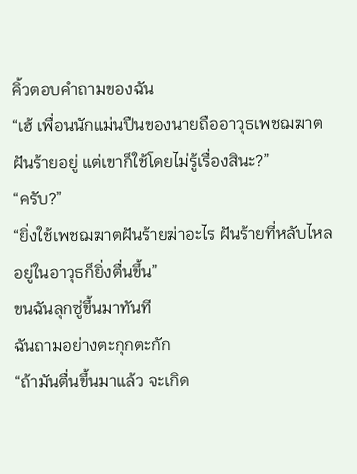คิ้วตอบคำถามของฉัน
“เฮ้ เพื่อนนักแม่นปืนของนายถืออาวุธเพชฌฆาตฝันร้ายอยู่ แต่เขาก็ใช้โดยไม่รู้เรื่องสินะ?”
“ครับ?”
“ยิ่งใช้เพชฌฆาตฝันร้ายฆ่าอะไร ฝันร้ายที่หลับไหลอยู่ในอาวุธก็ยิ่งตื่นขึ้น”
ขนฉันลุกซู่ขึ้นมาทันที
ฉันถามอย่างตะกุกตะกัก
“ถ้ามันตื่นขึ้นมาแล้ว จะเกิด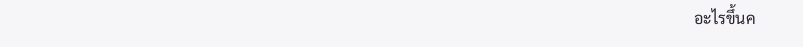อะไรขึ้นค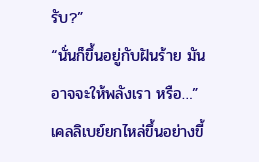รับ?”
“นั่นก็ขึ้นอยู่กับฝันร้าย มันอาจจะให้พลังเรา หรือ…”
เคลลิเบย์ยกไหล่ขึ้นอย่างขี้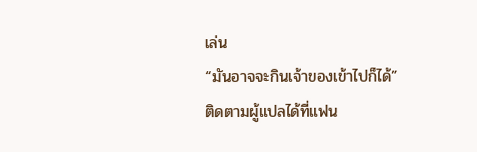เล่น
“มันอาจจะกินเจ้าของเข้าไปก็ได้”
ติดตามผู้แปลได้ที่แฟน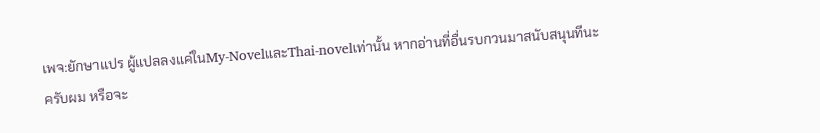เพจ:ยักษาแปร ผู้แปลลงแค่ในMy-NovelและThai-novelเท่านั้น หากอ่านที่อื่นรบกวนมาสนับสนุนทีนะครับผม หรือจะ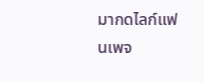มากดไลก์แฟนเพจ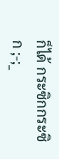ก็ได้ กระซิกกระซิก ;-;_